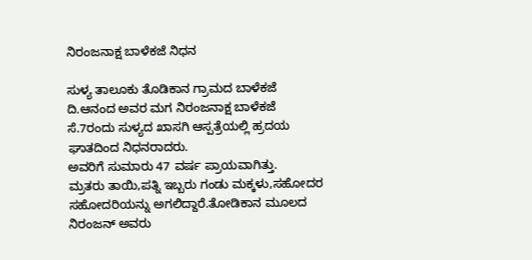ನಿರಂಜನಾಕ್ಷ ಬಾಳೆಕಜೆ ನಿಧನ

ಸುಳ್ಯ ತಾಲೂಕು ತೊಡಿಕಾನ ಗ್ರಾಮದ ಬಾಳೆಕಜೆ ದಿ.ಆನಂದ ಅವರ ಮಗ ನಿರಂಜನಾಕ್ಷ ಬಾಳೆಕಜೆ ಸೆ.7ರಂದು ಸುಳ್ಯದ ಖಾಸಗಿ ಆಸ್ಪತ್ರೆಯಲ್ಲಿ ಹ್ರದಯ ಘಾತದಿಂದ ನಿಧನರಾದರು.
ಅವರಿಗೆ ಸುಮಾರು 47 ವರ್ಷ ಪ್ರಾಯವಾಗಿತ್ತು.
ಮ್ರತರು ತಾಯಿ,ಪತ್ನಿ ಇಬ್ಬರು ಗಂಡು ಮಕ್ಕಳು,ಸಹೋದರ ಸಹೋದರಿಯನ್ನು ಅಗಲಿದ್ದಾರೆ.ತೋಡಿಕಾನ ಮೂಲದ ನಿರಂಜನ್ ಅವರು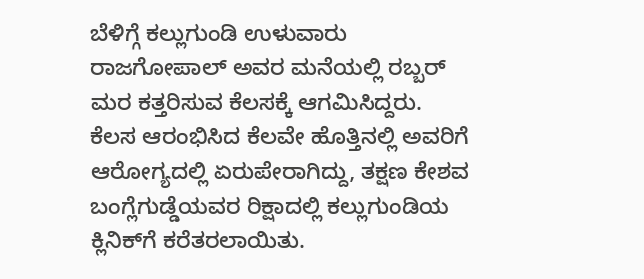ಬೆಳಿಗ್ಗೆ ಕಲ್ಲುಗುಂಡಿ ಉಳುವಾರು ರಾಜಗೋಪಾಲ್ ಅವರ ಮನೆಯಲ್ಲಿ ರಬ್ಬರ್ ಮರ ಕತ್ತರಿಸುವ ಕೆಲಸಕ್ಕೆ ಆಗಮಿಸಿದ್ದರು. ಕೆಲಸ ಆರಂಭಿಸಿದ ಕೆಲವೇ ಹೊತ್ತಿನಲ್ಲಿ ಅವರಿಗೆ ಆರೋಗ್ಯದಲ್ಲಿ ಏರುಪೇರಾಗಿದ್ದು, ತಕ್ಷಣ ಕೇಶವ ಬಂಗ್ಲೆಗುಡ್ಡೆಯವರ ರಿಕ್ಷಾದಲ್ಲಿ ಕಲ್ಲುಗುಂಡಿಯ ಕ್ಲಿನಿಕ್‌ಗೆ ಕರೆತರಲಾಯಿತು.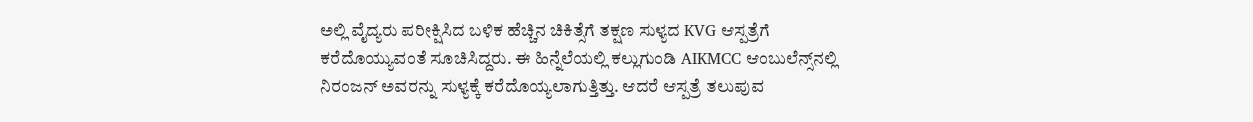ಅಲ್ಲಿ ವೈದ್ಯರು ಪರೀಕ್ಷಿಸಿದ ಬಳಿಕ ಹೆಚ್ಚಿನ ಚಿಕಿತ್ಸೆಗೆ ತಕ್ಷಣ ಸುಳ್ಯದ KVG ಆಸ್ಪತ್ರೆಗೆ ಕರೆದೊಯ್ಯುವಂತೆ ಸೂಚಿಸಿದ್ದರು. ಈ ಹಿನ್ನೆಲೆಯಲ್ಲಿ ಕಲ್ಲುಗುಂಡಿ AIKMCC ಆಂಬುಲೆನ್ಸ್‌ನಲ್ಲಿ ನಿರಂಜನ್ ಅವರನ್ನು ಸುಳ್ಯಕ್ಕೆ ಕರೆದೊಯ್ಯಲಾಗುತ್ತಿತ್ತು. ಆದರೆ ಆಸ್ಪತ್ರೆ ತಲುಪುವ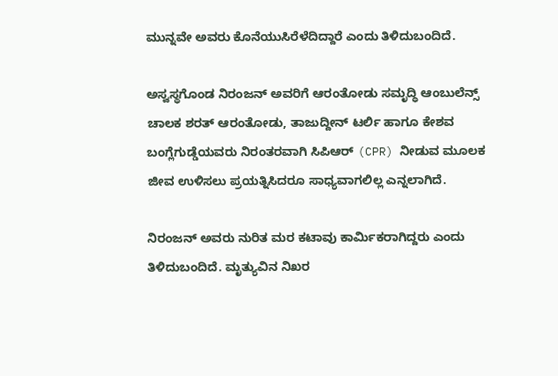ಮುನ್ನವೇ ಅವರು ಕೊನೆಯುಸಿರೆಳೆದಿದ್ದಾರೆ ಎಂದು ತಿಳಿದುಬಂದಿದೆ.

ಅಸ್ವಸ್ಥಗೊಂಡ ನಿರಂಜನ್ ಅವರಿಗೆ ಆರಂತೋಡು ಸಮೃದ್ಧಿ ಆಂಬುಲೆನ್ಸ್ ಚಾಲಕ ಶರತ್ ಆರಂತೋಡು, ತಾಜುದ್ದೀನ್ ಟರ್ಲಿ ಹಾಗೂ ಕೇಶವ ಬಂಗ್ಲೆಗುಡ್ಡೆಯವರು ನಿರಂತರವಾಗಿ ಸಿಪಿಆರ್ (CPR) ನೀಡುವ ಮೂಲಕ ಜೀವ ಉಳಿಸಲು ಪ್ರಯತ್ನಿಸಿದರೂ ಸಾಧ್ಯವಾಗಲಿಲ್ಲ ಎನ್ನಲಾಗಿದೆ.

ನಿರಂಜನ್ ಅವರು ನುರಿತ ಮರ ಕಟಾವು ಕಾರ್ಮಿಕರಾಗಿದ್ದರು ಎಂದು ತಿಳಿದುಬಂದಿದೆ. ಮೃತ್ಯುವಿನ ನಿಖರ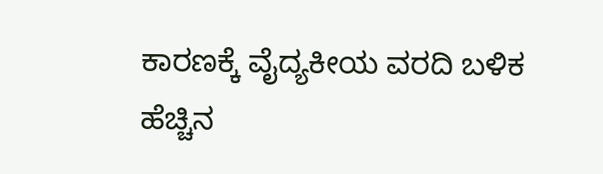ಕಾರಣಕ್ಕೆ ವೈದ್ಯಕೀಯ ವರದಿ ಬಳಿಕ ಹೆಚ್ಚಿನ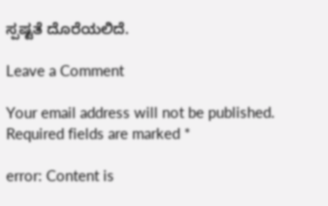ಸ್ಪಷ್ಟತೆ ದೊರೆಯಲಿದೆ.

Leave a Comment

Your email address will not be published. Required fields are marked *

error: Content is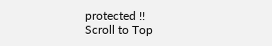protected !!
Scroll to Top